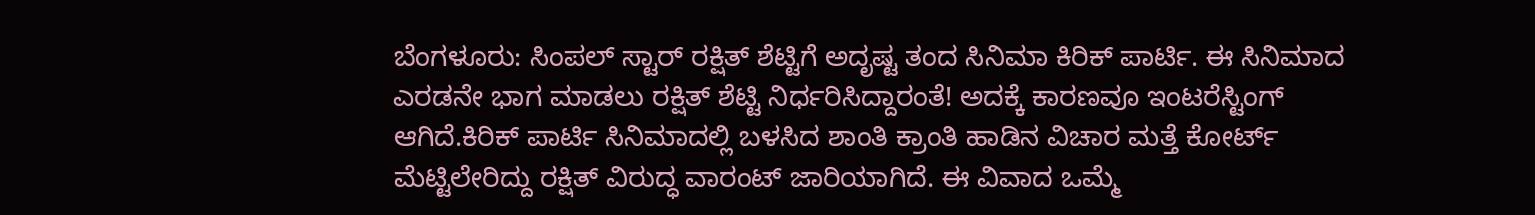ಬೆಂಗಳೂರು: ಸಿಂಪಲ್ ಸ್ಟಾರ್ ರಕ್ಷಿತ್ ಶೆಟ್ಟಿಗೆ ಅದೃಷ್ಟ ತಂದ ಸಿನಿಮಾ ಕಿರಿಕ್ ಪಾರ್ಟಿ. ಈ ಸಿನಿಮಾದ ಎರಡನೇ ಭಾಗ ಮಾಡಲು ರಕ್ಷಿತ್ ಶೆಟ್ಟಿ ನಿರ್ಧರಿಸಿದ್ದಾರಂತೆ! ಅದಕ್ಕೆ ಕಾರಣವೂ ಇಂಟರೆಸ್ಟಿಂಗ್ ಆಗಿದೆ.ಕಿರಿಕ್ ಪಾರ್ಟಿ ಸಿನಿಮಾದಲ್ಲಿ ಬಳಸಿದ ಶಾಂತಿ ಕ್ರಾಂತಿ ಹಾಡಿನ ವಿಚಾರ ಮತ್ತೆ ಕೋರ್ಟ್ ಮೆಟ್ಟಿಲೇರಿದ್ದು ರಕ್ಷಿತ್ ವಿರುದ್ಧ ವಾರಂಟ್ ಜಾರಿಯಾಗಿದೆ. ಈ ವಿವಾದ ಒಮ್ಮೆ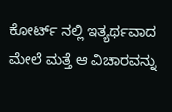ಕೋರ್ಟ್ ನಲ್ಲಿ ಇತ್ಯರ್ಥವಾದ ಮೇಲೆ ಮತ್ತೆ ಆ ವಿಚಾರವನ್ನು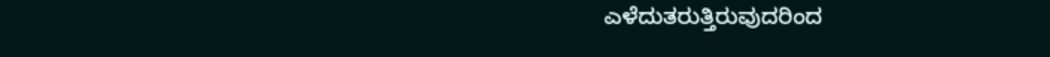ಎಳೆದುತರುತ್ತಿರುವುದರಿಂದ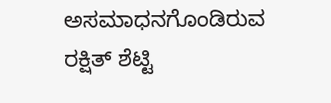ಅಸಮಾಧನಗೊಂಡಿರುವ ರಕ್ಷಿತ್ ಶೆಟ್ಟಿ